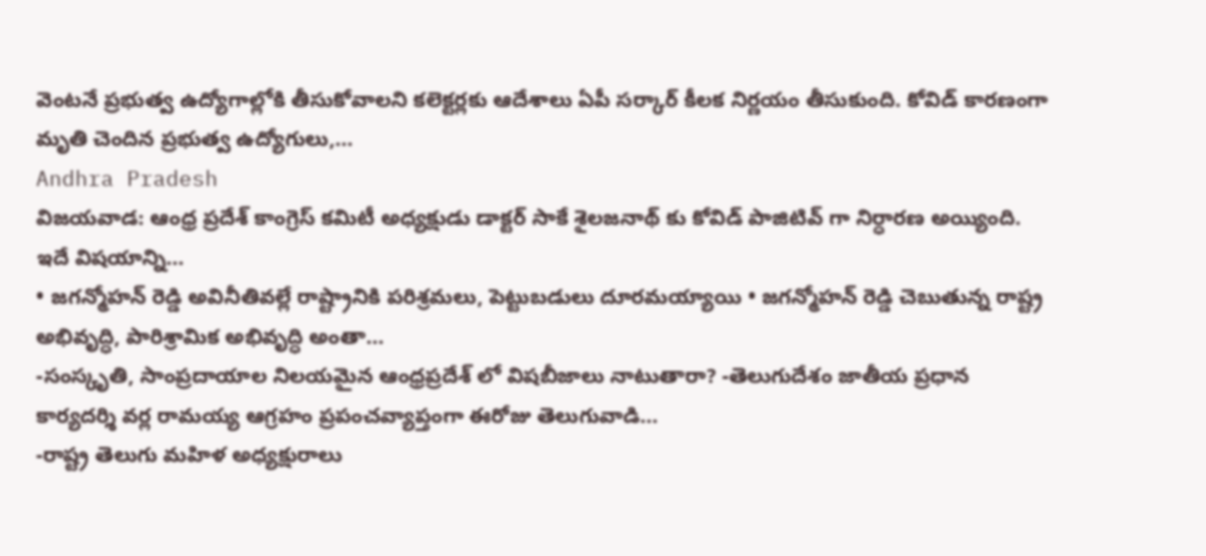వెంటనే ప్రభుత్వ ఉద్యోగాల్లోకి తీసుకోవాలని కలెక్టర్లకు ఆదేశాలు ఏపీ సర్కార్ కీలక నిర్ణయం తీసుకుంది. కోవిడ్ కారణంగా మృతి చెందిన ప్రభుత్వ ఉద్యోగులు,...
Andhra Pradesh
విజయవాడ: ఆంధ్ర ప్రదేశ్ కాంగ్రెస్ కమిటీ అధ్యక్షుడు డాక్టర్ సాకే శైలజనాథ్ కు కోవిడ్ పాజిటివ్ గా నిర్ధారణ అయ్యింది. ఇదే విషయాన్ని...
• జగన్మోహన్ రెడ్డి అవినీతివల్లే రాష్ట్రానికి పరిశ్రమలు, పెట్టుబడులు దూరమయ్యాయి • జగన్మోహన్ రెడ్డి చెబుతున్న రాష్ట్ర అభివృద్ధి, పారిశ్రామిక అభివృద్ధి అంతా...
-సంస్కృతి, సాంప్రదాయాల నిలయమైన ఆంధ్రప్రదేశ్ లో విషబీజాలు నాటుతారా? -తెలుగుదేశం జాతీయ ప్రధాన కార్యదర్శి వర్ల రామయ్య ఆగ్రహం ప్రపంచవ్యాప్తంగా ఈరోజు తెలుగువాడి...
-రాష్ట్ర తెలుగు మహిళ అధ్యక్షురాలు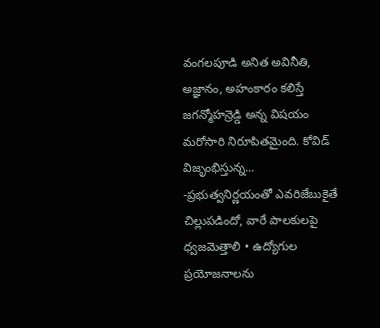వంగలపూడి అనిత అవినీతి, అజ్ఞానం, అహంకారం కలిస్తే జగన్మోహన్రెడ్డి అన్న విషయం మరోసారి నిరూపితమైంది. కోవిడ్ విజృంభిస్తున్న...
-ప్రభుత్వనిర్ణయంతో ఎవరిజేబుకైతే చిల్లుపడిందో, వారే పాలకులపై ధ్వజమెత్తాలి • ఉద్యోగుల ప్రయోజనాలను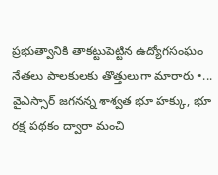ప్రభుత్వానికి తాకట్టుపెట్టిన ఉద్యోగసంఘం నేతలు పాలకులకు తొత్తులుగా మారారు •...
వైఎస్సార్ జగనన్న శాశ్వత భూ హక్కు, భూ రక్ష పథకం ద్వారా మంచి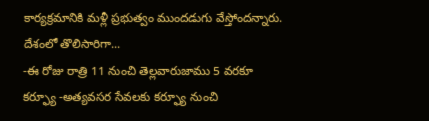కార్యక్రమానికి మళ్లీ ప్రభుత్వం ముందడుగు వేస్తోందన్నారు. దేశంలో తొలిసారిగా...
-ఈ రోజు రాత్రి 11 నుంచి తెల్లవారుజాము 5 వరకూ కర్ఫ్యూ -అత్యవసర సేవలకు కర్ఫ్యూ నుంచి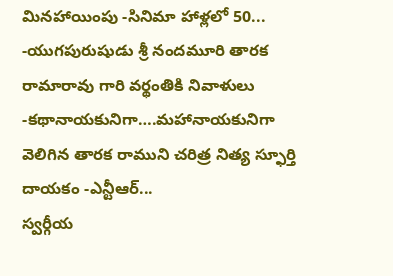మినహాయింపు -సినిమా హాళ్లలో 50...
-యుగపురుషుడు శ్రీ నందమూరి తారక రామారావు గారి వర్థంతికి నివాళులు -కథానాయకునిగా….మహానాయకునిగా వెలిగిన తారక రాముని చరిత్ర నిత్య స్ఫూర్తి దాయకం -ఎన్టీఆర్...
స్వర్గీయ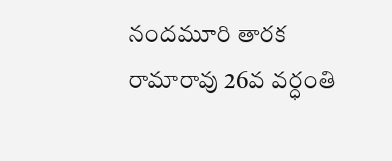నందమూరి తారక రామారావు 26వ వర్ధంతి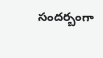సందర్బంగా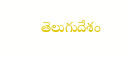తెలుగుదేశం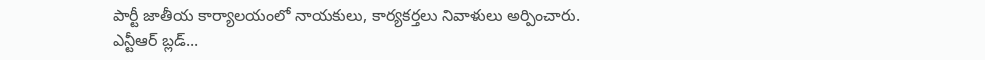పార్టీ జాతీయ కార్యాలయంలో నాయకులు, కార్యకర్తలు నివాళులు అర్పించారు. ఎన్టీఆర్ బ్లడ్...